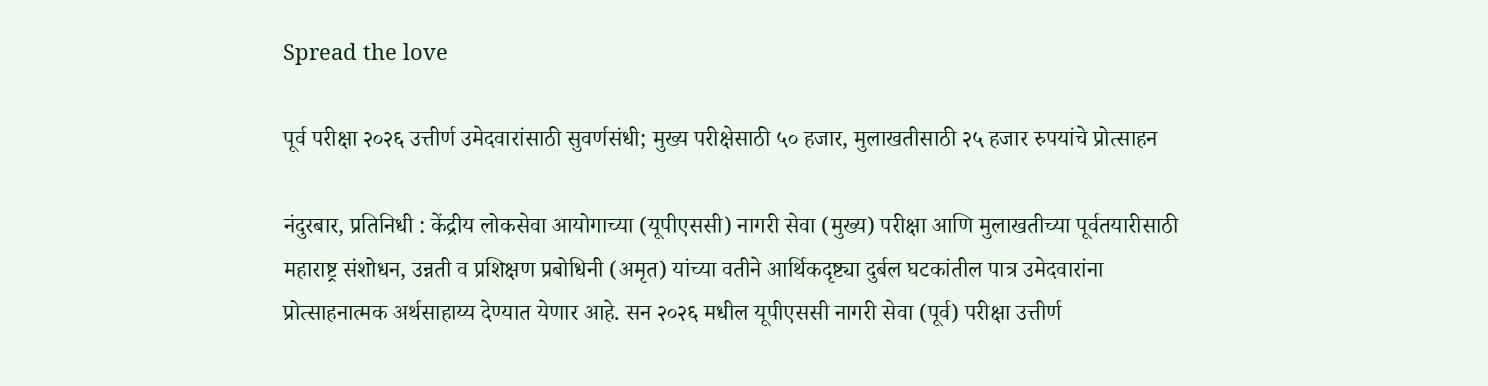Spread the love

पूर्व परीक्षा २०२६ उत्तीर्ण उमेदवारांसाठी सुवर्णसंधी; मुख्य परीक्षेसाठी ५० हजार, मुलाखतीसाठी २५ हजार रुपयांचे प्रोत्साहन

नंदुरबार, प्रतिनिधी : केंद्रीय लोकसेवा आयोगाच्या (यूपीएससी) नागरी सेवा (मुख्य) परीक्षा आणि मुलाखतीच्या पूर्वतयारीसाठी महाराष्ट्र संशोधन, उन्नती व प्रशिक्षण प्रबोधिनी (अमृत) यांच्या वतीने आर्थिकदृष्ट्या दुर्बल घटकांतील पात्र उमेदवारांना प्रोत्साहनात्मक अर्थसाहाय्य देण्यात येणार आहे. सन २०२६ मधील यूपीएससी नागरी सेवा (पूर्व) परीक्षा उत्तीर्ण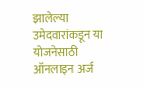झालेल्या उमेदवारांकडून या योजनेसाठी ऑनलाइन अर्ज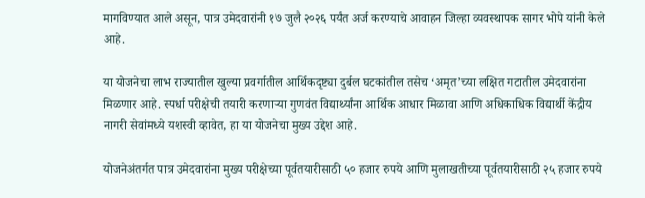मागविण्यात आले असून, पात्र उमेदवारांनी १७ जुलै २०२६ पर्यंत अर्ज करण्याचे आवाहन जिल्हा व्यवस्थापक सागर भोपे यांनी केले आहे.

या योजनेचा लाभ राज्यातील खुल्या प्रवर्गातील आर्थिकदृष्ट्या दुर्बल घटकांतील तसेच ‘अमृत’च्या लक्षित गटातील उमेदवारांना मिळणार आहे. स्पर्धा परीक्षेची तयारी करणाऱ्या गुणवंत विद्यार्थ्यांना आर्थिक आधार मिळावा आणि अधिकाधिक विद्यार्थी केंद्रीय नागरी सेवांमध्ये यशस्वी व्हावेत, हा या योजनेचा मुख्य उद्देश आहे.

योजनेअंतर्गत पात्र उमेदवारांना मुख्य परीक्षेच्या पूर्वतयारीसाठी ५० हजार रुपये आणि मुलाखतीच्या पूर्वतयारीसाठी २५ हजार रुपये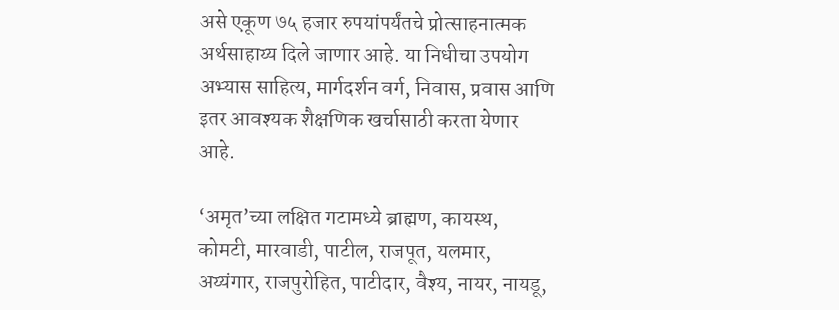असे एकूण ७५ हजार रुपयांपर्यंतचे प्रोत्साहनात्मक अर्थसाहाय्य दिले जाणार आहे. या निधीचा उपयोग अभ्यास साहित्य, मार्गदर्शन वर्ग, निवास, प्रवास आणि इतर आवश्यक शैक्षणिक खर्चासाठी करता येणार आहे.

‘अमृत’च्या लक्षित गटामध्ये ब्राह्मण, कायस्थ, कोमटी, मारवाडी, पाटील, राजपूत, यलमार, अय्यंगार, राजपुरोहित, पाटीदार, वैश्य, नायर, नायडू,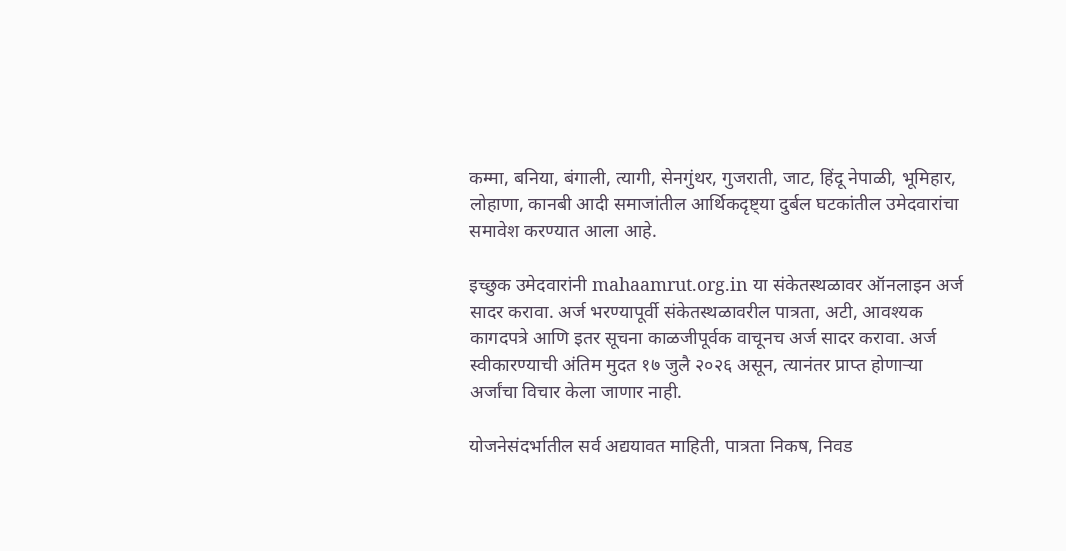कम्मा, बनिया, बंगाली, त्यागी, सेनगुंथर, गुजराती, जाट, हिंदू नेपाळी, भूमिहार, लोहाणा, कानबी आदी समाजांतील आर्थिकदृष्ट्या दुर्बल घटकांतील उमेदवारांचा समावेश करण्यात आला आहे.

इच्छुक उमेदवारांनी mahaamrut.org.in या संकेतस्थळावर ऑनलाइन अर्ज सादर करावा. अर्ज भरण्यापूर्वी संकेतस्थळावरील पात्रता, अटी, आवश्यक कागदपत्रे आणि इतर सूचना काळजीपूर्वक वाचूनच अर्ज सादर करावा. अर्ज स्वीकारण्याची अंतिम मुदत १७ जुलै २०२६ असून, त्यानंतर प्राप्त होणाऱ्या अर्जांचा विचार केला जाणार नाही.

योजनेसंदर्भातील सर्व अद्ययावत माहिती, पात्रता निकष, निवड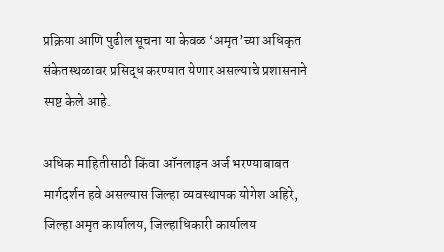प्रक्रिया आणि पुढील सूचना या केवळ ‘अमृत’च्या अधिकृत संकेतस्थळावर प्रसिद्ध करण्यात येणार असल्याचे प्रशासनाने स्पष्ट केले आहे.

अधिक माहितीसाठी किंवा ऑनलाइन अर्ज भरण्याबाबत मार्गदर्शन हवे असल्यास जिल्हा व्यवस्थापक योगेश अहिरे, जिल्हा अमृत कार्यालय, जिल्हाधिकारी कार्यालय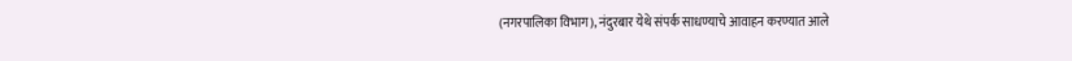(नगरपालिका विभाग), नंदुरबार येथे संपर्क साधण्याचे आवाहन करण्यात आले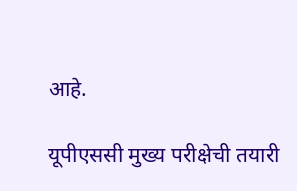आहे.

यूपीएससी मुख्य परीक्षेची तयारी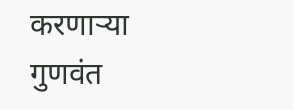करणाऱ्या गुणवंत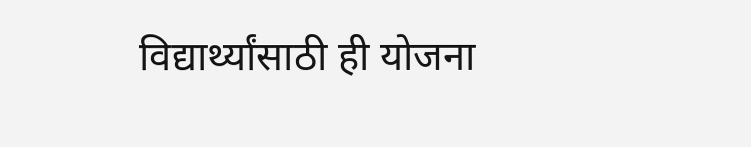विद्यार्थ्यांसाठी ही योजना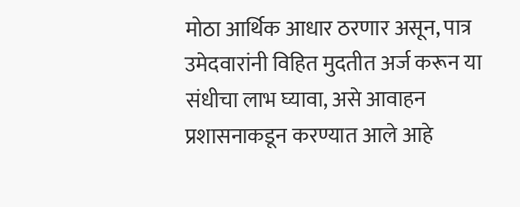मोठा आर्थिक आधार ठरणार असून, पात्र उमेदवारांनी विहित मुदतीत अर्ज करून या संधीचा लाभ घ्यावा, असे आवाहन प्रशासनाकडून करण्यात आले आहे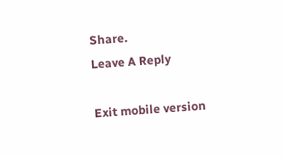Share.
Leave A Reply

Exit mobile version